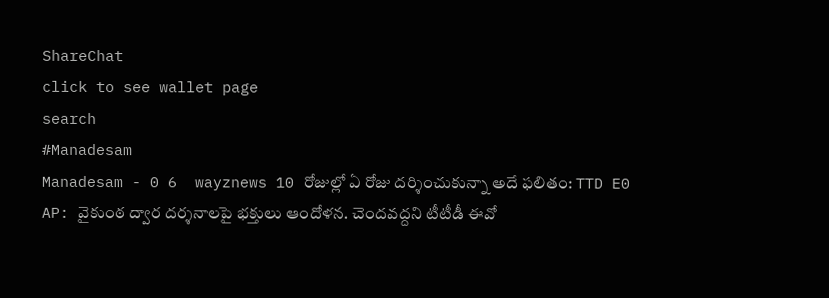ShareChat
click to see wallet page
search
#Manadesam
Manadesam - 0 6  wayznews 10 రోజుల్లో ఏ రోజు దర్శించుకున్నా అదే ఫలితం: TTD E0 AP: వైకుంఠ ద్వార దర్శనాలపై భక్తులు ఆందోళన. చెందవద్దని టీటీడీ ఈవో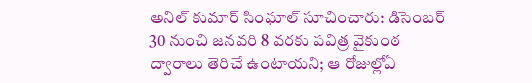అనిల్ కుమార్ సింఘాల్ సూచించారు: డిసెంబర్ 30 నుంచి జనవరి 8 వరకు పవిత్ర వైకుంఠ ద్వారాలు తెరిచే ఉంటాయని; ఆ రోజుల్లోఏ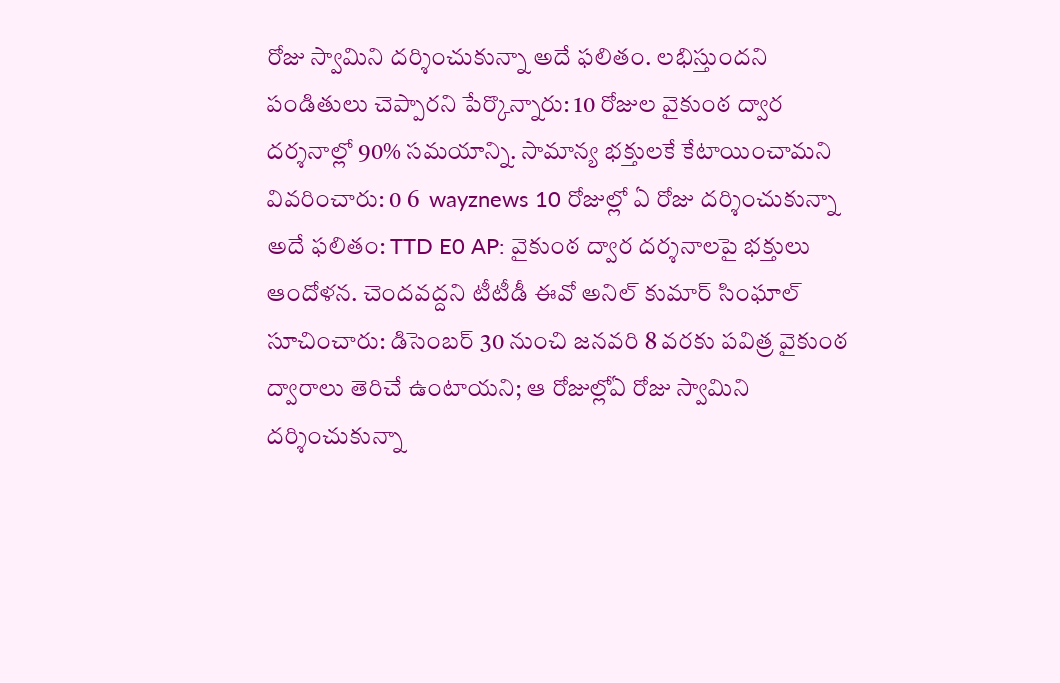రోజు స్వామిని దర్శించుకున్నా అదే ఫలితం. లభిస్తుందని పండితులు చెప్పారని పేర్కొన్నారు: 10 రోజుల వైకుంఠ ద్వార దర్శనాల్లో 90% సమయాన్ని. సామాన్య భక్తులకే కేటాయించామని వివరించారు: 0 6  wayznews 10 రోజుల్లో ఏ రోజు దర్శించుకున్నా అదే ఫలితం: TTD E0 AP: వైకుంఠ ద్వార దర్శనాలపై భక్తులు ఆందోళన. చెందవద్దని టీటీడీ ఈవో అనిల్ కుమార్ సింఘాల్ సూచించారు: డిసెంబర్ 30 నుంచి జనవరి 8 వరకు పవిత్ర వైకుంఠ ద్వారాలు తెరిచే ఉంటాయని; ఆ రోజుల్లోఏ రోజు స్వామిని దర్శించుకున్నా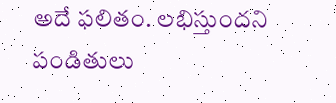అదే ఫలితం. లభిస్తుందని పండితులు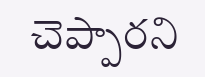చెప్పారని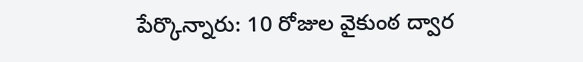పేర్కొన్నారు: 10 రోజుల వైకుంఠ ద్వార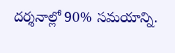దర్శనాల్లో 90% సమయాన్ని.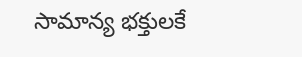సామాన్య భక్తులకే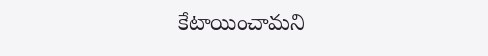కేటాయించామని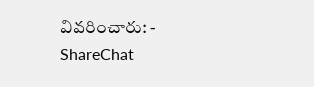వివరించారు: - ShareChat